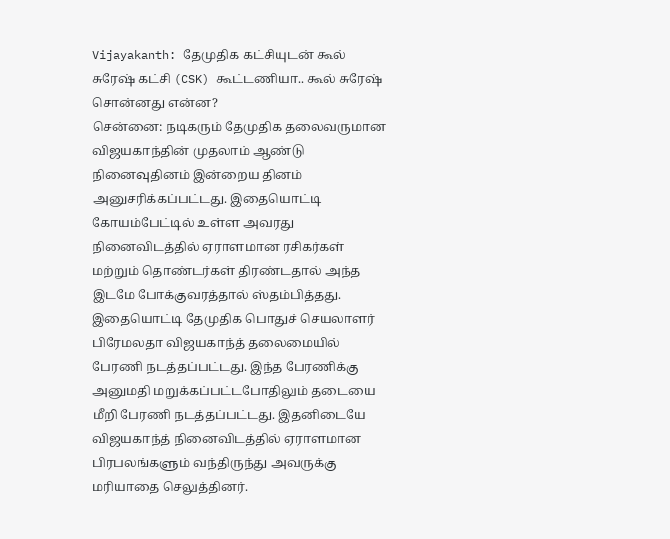Vijayakanth: தேமுதிக கட்சியுடன் கூல் சுரேஷ் கட்சி (CSK) கூட்டணியா.. கூல் சுரேஷ் சொன்னது என்ன?
சென்னை: நடிகரும் தேமுதிக தலைவருமான விஜயகாந்தின் முதலாம் ஆண்டு நினைவுதினம் இன்றைய தினம் அனுசரிக்கப்பட்டது. இதையொட்டி கோயம்பேட்டில் உள்ள அவரது நினைவிடத்தில் ஏராளமான ரசிகர்கள் மற்றும் தொண்டர்கள் திரண்டதால் அந்த இடமே போக்குவரத்தால் ஸ்தம்பித்தது.
இதையொட்டி தேமுதிக பொதுச் செயலாளர் பிரேமலதா விஜயகாந்த் தலைமையில் பேரணி நடத்தப்பட்டது. இந்த பேரணிக்கு அனுமதி மறுக்கப்பட்டபோதிலும் தடையை மீறி பேரணி நடத்தப்பட்டது. இதனிடையே விஜயகாந்த் நினைவிடத்தில் ஏராளமான பிரபலங்களும் வந்திருந்து அவருக்கு மரியாதை செலுத்தினர்.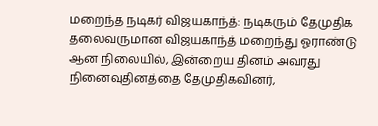மறைந்த நடிகர் விஜயகாந்த்: நடிகரும் தேமுதிக தலைவருமான விஜயகாந்த் மறைந்து ஓராண்டு ஆன நிலையில், இன்றைய தினம் அவரது நினைவுதினத்தை தேமுதிகவினர்,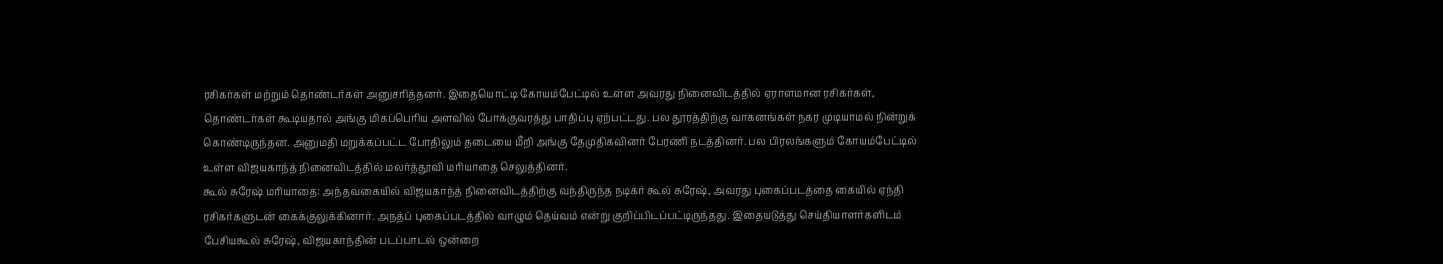ரசிகர்கள் மற்றும் தொண்டர்கள் அனுசரித்தனர். இதையொட்டி கோயம்பேட்டில் உள்ள அவரது நினைவிடத்தில் ஏராளமான ரசிகர்கள், தொண்டர்கள் கூடியதால் அங்கு மிகப்பெரிய அளவில் போக்குவரத்து பாதிப்பு ஏற்பட்டது. பல தூரத்திற்கு வாகனங்கள் நகர முடியாமல் நின்றுக் கொண்டிருந்தன. அனுமதி மறுக்கப்பட்ட போதிலும் தடையை மீறி அங்கு தேமுதிகவினர் பேரணி நடத்தினர். பல பிரலங்களும் கோயம்பேட்டில் உள்ள விஜயகாந்த் நினைவிடத்தில் மலர்த்தூவி மரியாதை செலுத்தினர்.
கூல் சுரேஷ் மரியாதை: அந்தவகையில் விஜயகாந்த் நினைவிடத்திற்கு வந்திருந்த நடிகர் கூல் சுரேஷ், அவரது புகைப்படத்தை கையில் ஏந்தி ரசிகர்களுடன் கைக்குலுக்கினார். அநத்ப் புகைப்படத்தில் வாழும் தெய்வம் என்று குறிப்பிடப்பட்டிருந்தது. இதையடுத்து செய்தியாளர்களிடம் பேசியகூல் சுரேஷ், விஜயகாந்தின் படப்பாடல் ஒன்றை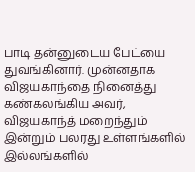பாடி தன்னுடைய பேட்யை துவங்கினார். முன்னதாக விஜயகாந்தை நினைத்து கண்கலங்கிய அவர், விஜயகாந்த் மறைந்தும் இன்றும் பலரது உள்ளங்களில் இல்லங்களில்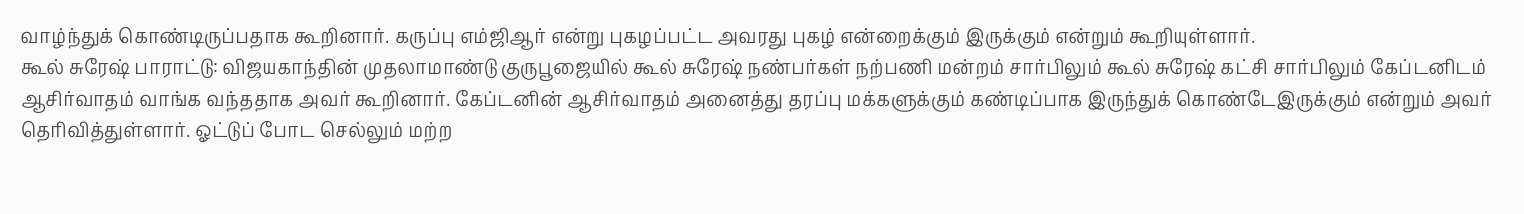வாழ்ந்துக் கொண்டிருப்பதாக கூறினார். கருப்பு எம்ஜிஆர் என்று புகழப்பட்ட அவரது புகழ் என்றைக்கும் இருக்கும் என்றும் கூறியுள்ளார்.
கூல் சுரேஷ் பாராட்டு: விஜயகாந்தின் முதலாமாண்டு குருபூஜையில் கூல் சுரேஷ் நண்பர்கள் நற்பணி மன்றம் சார்பிலும் கூல் சுரேஷ் கட்சி சார்பிலும் கேப்டனிடம் ஆசிர்வாதம் வாங்க வந்ததாக அவர் கூறினார். கேப்டனின் ஆசிர்வாதம் அனைத்து தரப்பு மக்களுக்கும் கண்டிப்பாக இருந்துக் கொண்டேஇருக்கும் என்றும் அவர் தெரிவித்துள்ளார். ஓட்டுப் போட செல்லும் மற்ற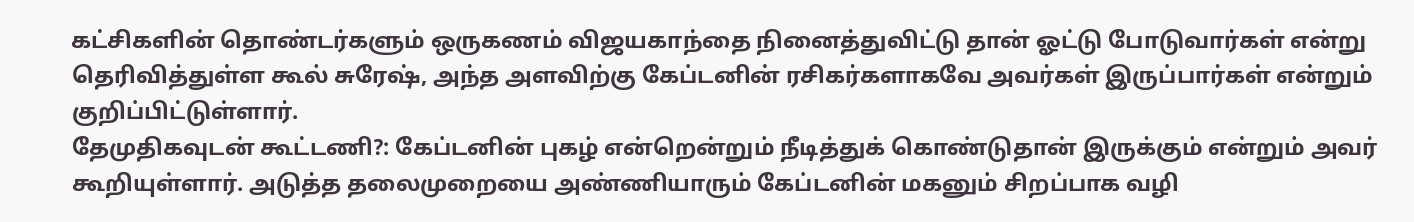கட்சிகளின் தொண்டர்களும் ஒருகணம் விஜயகாந்தை நினைத்துவிட்டு தான் ஓட்டு போடுவார்கள் என்று தெரிவித்துள்ள கூல் சுரேஷ், அந்த அளவிற்கு கேப்டனின் ரசிகர்களாகவே அவர்கள் இருப்பார்கள் என்றும் குறிப்பிட்டுள்ளார்.
தேமுதிகவுடன் கூட்டணி?: கேப்டனின் புகழ் என்றென்றும் நீடித்துக் கொண்டுதான் இருக்கும் என்றும் அவர் கூறியுள்ளார். அடுத்த தலைமுறையை அண்ணியாரும் கேப்டனின் மகனும் சிறப்பாக வழி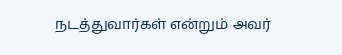நடத்துவார்கள் என்றும் அவர்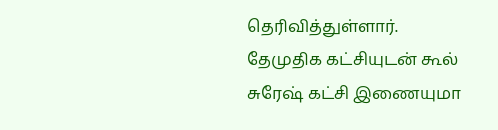தெரிவித்துள்ளார். தேமுதிக கட்சியுடன் கூல் சுரேஷ் கட்சி இணையுமா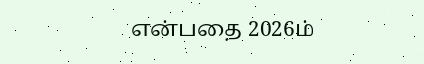என்பதை 2026ம்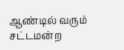ஆண்டில் வரும் சட்டமன்ற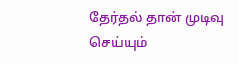தேர்தல் தான் முடிவு செய்யும்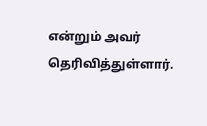என்றும் அவர் தெரிவித்துள்ளார்.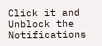Click it and Unblock the Notifications